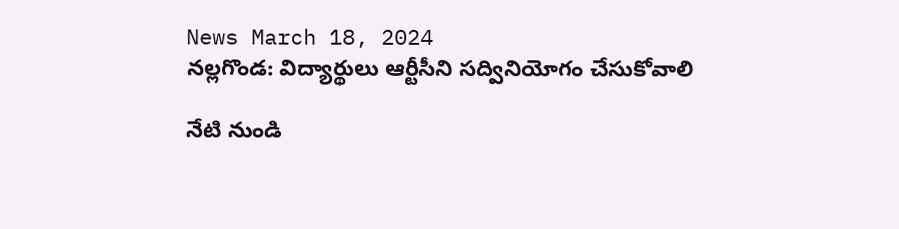News March 18, 2024
నల్లగొండ: విద్యార్థులు ఆర్టీసీని సద్వినియోగం చేసుకోవాలి

నేటి నుండి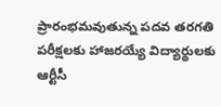ప్రారంభమవుతున్న పదవ తరగతి పరీక్షలకు హాజరయ్యే విద్యార్థులకు ఆర్టీసీ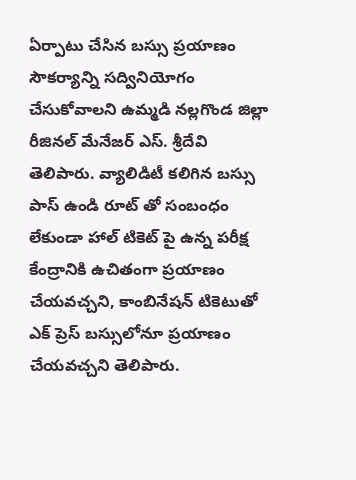ఏర్పాటు చేసిన బస్సు ప్రయాణం సౌకర్యాన్ని సద్వినియోగం చేసుకోవాలని ఉమ్మడి నల్లగొండ జిల్లా రీజినల్ మేనేజర్ ఎస్. శ్రీదేవి తెలిపారు. వ్యాలిడిటీ కలిగిన బస్సు పాస్ ఉండి రూట్ తో సంబంధం లేకుండా హాల్ టికెట్ పై ఉన్న పరీక్ష కేంద్రానికి ఉచితంగా ప్రయాణం చేయవచ్చని, కాంబినేషన్ టికెటుతో ఎక్ ప్రెస్ బస్సులోనూ ప్రయాణం చేయవచ్చని తెలిపారు.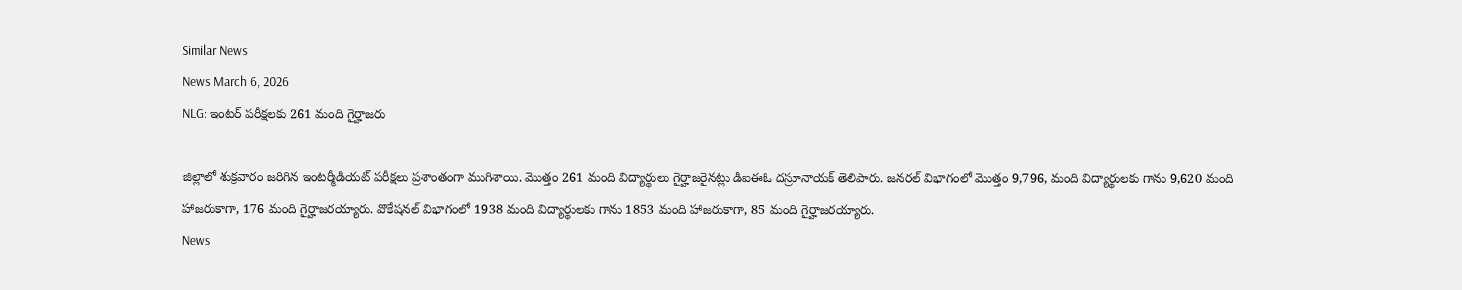Similar News
News March 6, 2026
NLG: ఇంటర్ పరీక్షలకు 261 మంది గైర్హాజరు

జిల్లాలో శుక్రవారం జరిగిన ఇంటర్మీడియట్ పరీక్షలు ప్రశాంతంగా ముగిశాయి. మొత్తం 261 మంది విద్యార్థులు గైర్హాజరైనట్లు డిఐఈఓ దస్రూనాయక్ తెలిపారు. జనరల్ విభాగంలో మొత్తం 9,796, మంది విద్యార్థులకు గాను 9,620 మంది హాజరుకాగా, 176 మంది గైర్హాజరయ్యారు. వొకేషనల్ విభాగంలో 1938 మంది విద్యార్థులకు గాను 1853 మంది హాజరుకాగా, 85 మంది గైర్హాజరయ్యారు.
News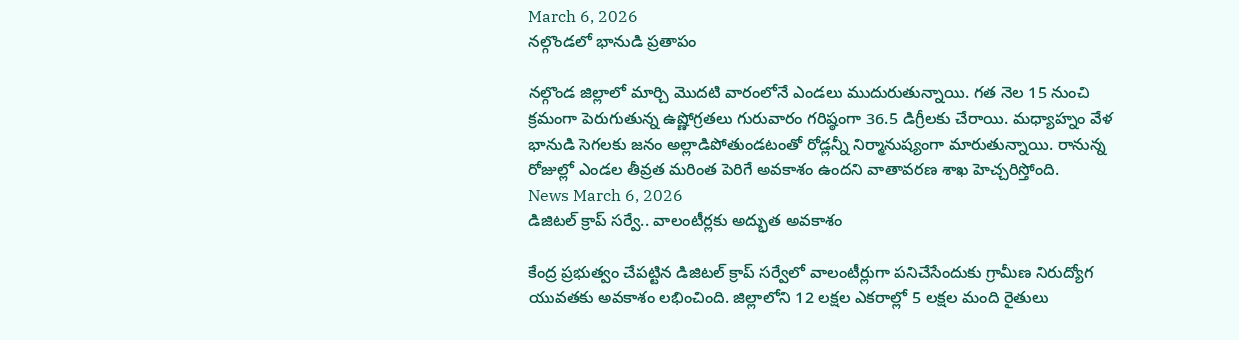March 6, 2026
నల్గొండలో భానుడి ప్రతాపం

నల్గొండ జిల్లాలో మార్చి మొదటి వారంలోనే ఎండలు ముదురుతున్నాయి. గత నెల 15 నుంచి క్రమంగా పెరుగుతున్న ఉష్ణోగ్రతలు గురువారం గరిష్ఠంగా 36.5 డిగ్రీలకు చేరాయి. మధ్యాహ్నం వేళ భానుడి సెగలకు జనం అల్లాడిపోతుండటంతో రోడ్లన్నీ నిర్మానుష్యంగా మారుతున్నాయి. రానున్న రోజుల్లో ఎండల తీవ్రత మరింత పెరిగే అవకాశం ఉందని వాతావరణ శాఖ హెచ్చరిస్తోంది.
News March 6, 2026
డిజిటల్ క్రాప్ సర్వే.. వాలంటీర్లకు అద్భుత అవకాశం

కేంద్ర ప్రభుత్వం చేపట్టిన డిజిటల్ క్రాప్ సర్వేలో వాలంటీర్లుగా పనిచేసేందుకు గ్రామీణ నిరుద్యోగ యువతకు అవకాశం లభించింది. జిల్లాలోని 12 లక్షల ఎకరాల్లో 5 లక్షల మంది రైతులు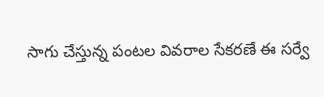సాగు చేస్తున్న పంటల వివరాల సేకరణే ఈ సర్వే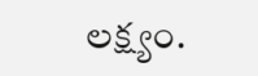లక్ష్యం.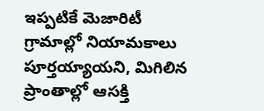ఇప్పటికే మెజారిటీ గ్రామాల్లో నియామకాలు పూర్తయ్యాయని, మిగిలిన ప్రాంతాల్లో ఆసక్తి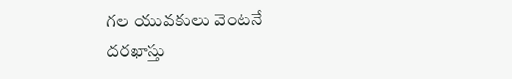గల యువకులు వెంటనే దరఖాస్తు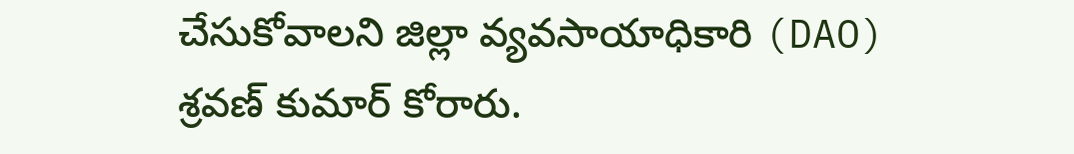చేసుకోవాలని జిల్లా వ్యవసాయాధికారి (DAO) శ్రవణ్ కుమార్ కోరారు.